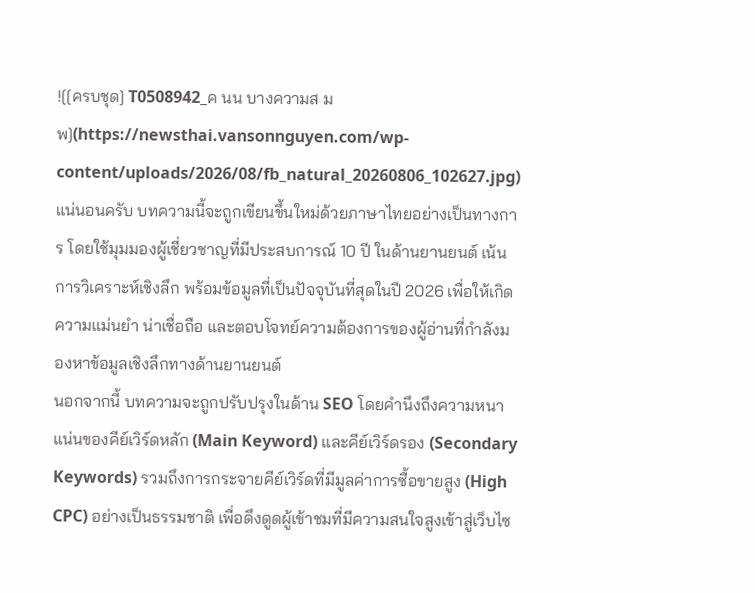![[ครบชุด] T0508942_ค นน บางความส มพ](https://newsthai.vansonnguyen.com/wp-content/uploads/2026/08/fb_natural_20260806_102627.jpg)
แน่นอนครับ บทความนี้จะถูกเขียนขึ้นใหม่ด้วยภาษาไทยอย่างเป็นทางการ โดยใช้มุมมองผู้เชี่ยวชาญที่มีประสบการณ์ 10 ปี ในด้านยานยนต์ เน้นการวิเคราะห์เชิงลึก พร้อมข้อมูลที่เป็นปัจจุบันที่สุดในปี 2026 เพื่อให้เกิดความแม่นยำ น่าเชื่อถือ และตอบโจทย์ความต้องการของผู้อ่านที่กำลังมองหาข้อมูลเชิงลึกทางด้านยานยนต์
นอกจากนี้ บทความจะถูกปรับปรุงในด้าน SEO โดยคำนึงถึงความหนาแน่นของคีย์เวิร์ดหลัก (Main Keyword) และคีย์เวิร์ดรอง (Secondary Keywords) รวมถึงการกระจายคีย์เวิร์ดที่มีมูลค่าการซื้อขายสูง (High CPC) อย่างเป็นธรรมชาติ เพื่อดึงดูดผู้เข้าชมที่มีความสนใจสูงเข้าสู่เว็บไซ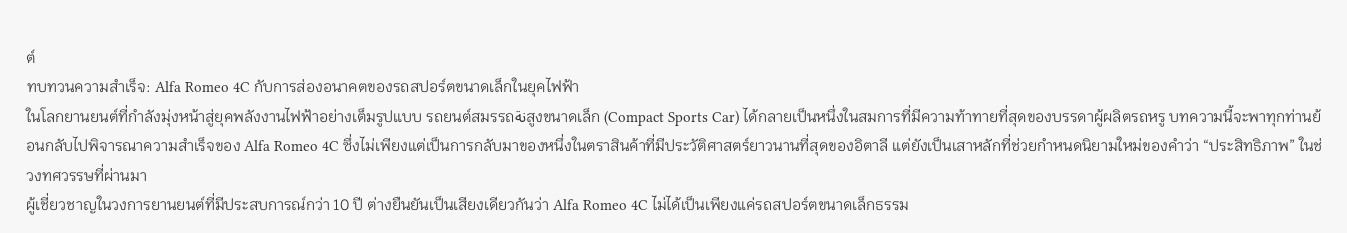ต์
ทบทวนความสำเร็จ: Alfa Romeo 4C กับการส่องอนาคตของรถสปอร์ตขนาดเล็กในยุคไฟฟ้า
ในโลกยานยนต์ที่กำลังมุ่งหน้าสู่ยุคพลังงานไฟฟ้าอย่างเต็มรูปแบบ รถยนต์สมรรถنةสูงขนาดเล็ก (Compact Sports Car) ได้กลายเป็นหนึ่งในสมการที่มีความท้าทายที่สุดของบรรดาผู้ผลิตรถหรู บทความนี้จะพาทุกท่านย้อนกลับไปพิจารณาความสำเร็จของ Alfa Romeo 4C ซึ่งไม่เพียงแต่เป็นการกลับมาของหนึ่งในตราสินค้าที่มีประวัติศาสตร์ยาวนานที่สุดของอิตาลี แต่ยังเป็นเสาหลักที่ช่วยกำหนดนิยามใหม่ของคำว่า “ประสิทธิภาพ” ในช่วงทศวรรษที่ผ่านมา
ผู้เชี่ยวชาญในวงการยานยนต์ที่มีประสบการณ์กว่า 10 ปี ต่างยืนยันเป็นเสียงเดียวกันว่า Alfa Romeo 4C ไม่ได้เป็นเพียงแค่รถสปอร์ตขนาดเล็กธรรม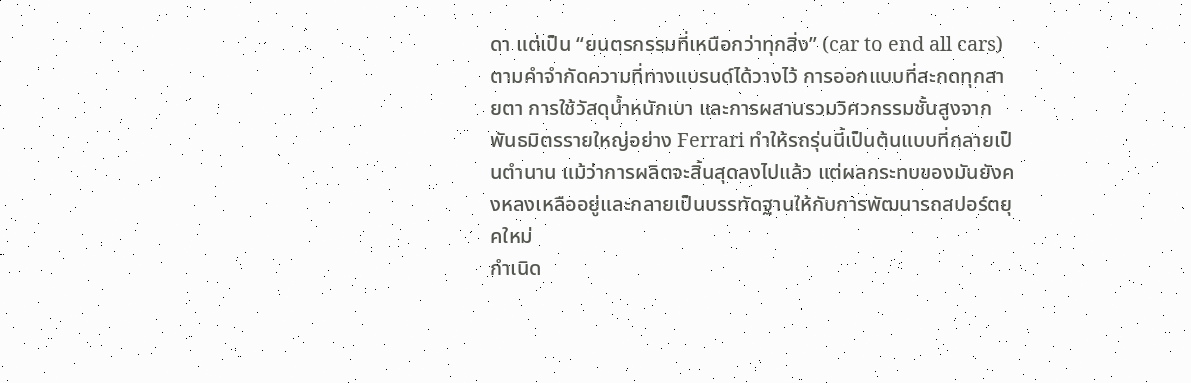ดา แต่เป็น “ยนตรกรรมที่เหนือกว่าทุกสิ่ง” (car to end all cars) ตามคำจำกัดความที่ทางแบรนด์ได้วางไว้ การออกแบบที่สะกดทุกสายตา การใช้วัสดุน้ำหนักเบา และการผสานรวมวิศวกรรมชั้นสูงจากพันธมิตรรายใหญ่อย่าง Ferrari ทำให้รถรุ่นนี้เป็นต้นแบบที่กลายเป็นตำนาน แม้ว่าการผลิตจะสิ้นสุดลงไปแล้ว แต่ผลกระทบของมันยังคงหลงเหลืออยู่และกลายเป็นบรรทัดฐานให้กับการพัฒนารถสปอร์ตยุคใหม่
กำเนิด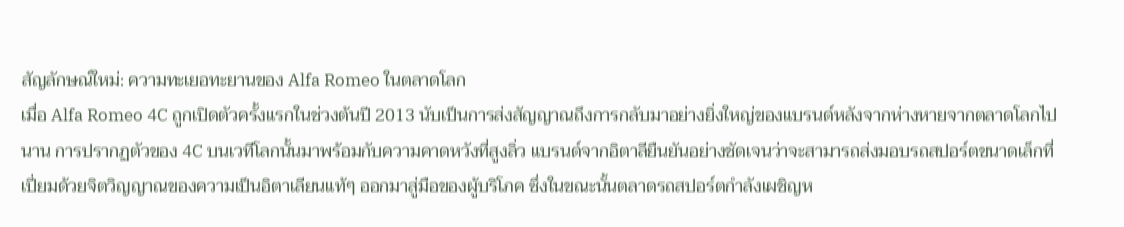สัญลักษณ์ใหม่: ความทะเยอทะยานของ Alfa Romeo ในตลาดโลก
เมื่อ Alfa Romeo 4C ถูกเปิดตัวครั้งแรกในช่วงต้นปี 2013 นับเป็นการส่งสัญญาณถึงการกลับมาอย่างยิ่งใหญ่ของแบรนด์หลังจากห่างหายจากตลาดโลกไปนาน การปรากฏตัวของ 4C บนเวทีโลกนั้นมาพร้อมกับความคาดหวังที่สูงลิ่ว แบรนด์จากอิตาลียืนยันอย่างชัดเจนว่าจะสามารถส่งมอบรถสปอร์ตขนาดเล็กที่เปี่ยมด้วยจิตวิญญาณของความเป็นอิตาเลียนแท้ๆ ออกมาสู่มือของผู้บริโภค ซึ่งในขณะนั้นตลาดรถสปอร์ตกำลังเผชิญห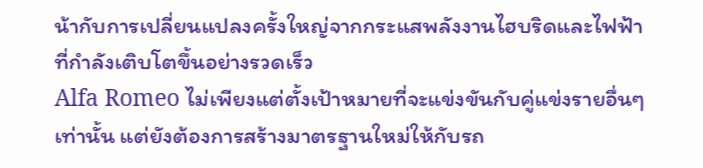น้ากับการเปลี่ยนแปลงครั้งใหญ่จากกระแสพลังงานไฮบริดและไฟฟ้าที่กำลังเติบโตขึ้นอย่างรวดเร็ว
Alfa Romeo ไม่เพียงแต่ตั้งเป้าหมายที่จะแข่งขันกับคู่แข่งรายอื่นๆ เท่านั้น แต่ยังต้องการสร้างมาตรฐานใหม่ให้กับรถ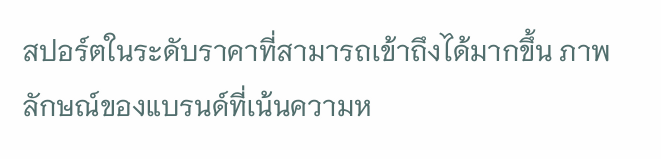สปอร์ตในระดับราคาที่สามารถเข้าถึงได้มากขึ้น ภาพลักษณ์ของแบรนด์ที่เน้นความห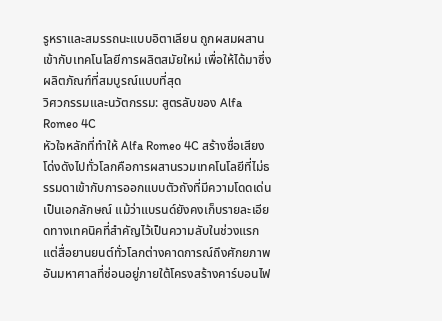รูหราและสมรรถนะแบบอิตาเลียน ถูกผสมผสานเข้ากับเทคโนโลยีการผลิตสมัยใหม่ เพื่อให้ได้มาซึ่งผลิตภัณฑ์ที่สมบูรณ์แบบที่สุด
วิศวกรรมและนวัตกรรม: สูตรลับของ Alfa Romeo 4C
หัวใจหลักที่ทำให้ Alfa Romeo 4C สร้างชื่อเสียงโด่งดังไปทั่วโลกคือการผสานรวมเทคโนโลยีที่ไม่ธรรมดาเข้ากับการออกแบบตัวถังที่มีความโดดเด่นเป็นเอกลักษณ์ แม้ว่าแบรนด์ยังคงเก็บรายละเอียดทางเทคนิคที่สำคัญไว้เป็นความลับในช่วงแรก แต่สื่อยานยนต์ทั่วโลกต่างคาดการณ์ถึงศักยภาพอันมหาศาลที่ซ่อนอยู่ภายใต้โครงสร้างคาร์บอนไฟ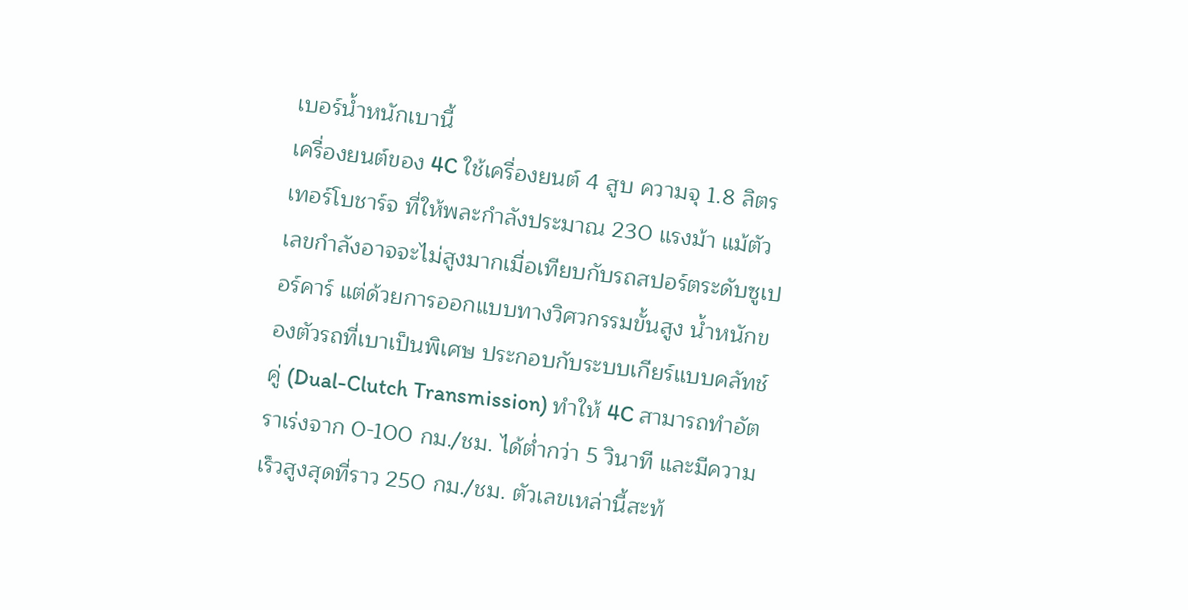เบอร์น้ำหนักเบานี้
เครื่องยนต์ของ 4C ใช้เครื่องยนต์ 4 สูบ ความจุ 1.8 ลิตร เทอร์โบชาร์จ ที่ให้พละกำลังประมาณ 230 แรงม้า แม้ตัวเลขกำลังอาจจะไม่สูงมากเมื่อเทียบกับรถสปอร์ตระดับซูเปอร์คาร์ แต่ด้วยการออกแบบทางวิศวกรรมขั้นสูง น้ำหนักของตัวรถที่เบาเป็นพิเศษ ประกอบกับระบบเกียร์แบบคลัทช์คู่ (Dual-Clutch Transmission) ทำให้ 4C สามารถทำอัตราเร่งจาก 0-100 กม./ชม. ได้ต่ำกว่า 5 วินาที และมีความเร็วสูงสุดที่ราว 250 กม./ชม. ตัวเลขเหล่านี้สะท้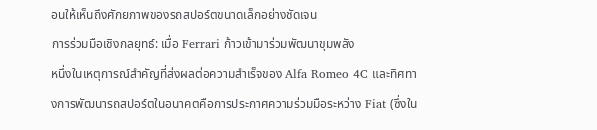อนให้เห็นถึงศักยภาพของรถสปอร์ตขนาดเล็กอย่างชัดเจน
การร่วมมือเชิงกลยุทธ์: เมื่อ Ferrari ก้าวเข้ามาร่วมพัฒนาขุมพลัง
หนึ่งในเหตุการณ์สำคัญที่ส่งผลต่อความสำเร็จของ Alfa Romeo 4C และทิศทางการพัฒนารถสปอร์ตในอนาคตคือการประกาศความร่วมมือระหว่าง Fiat (ซึ่งใน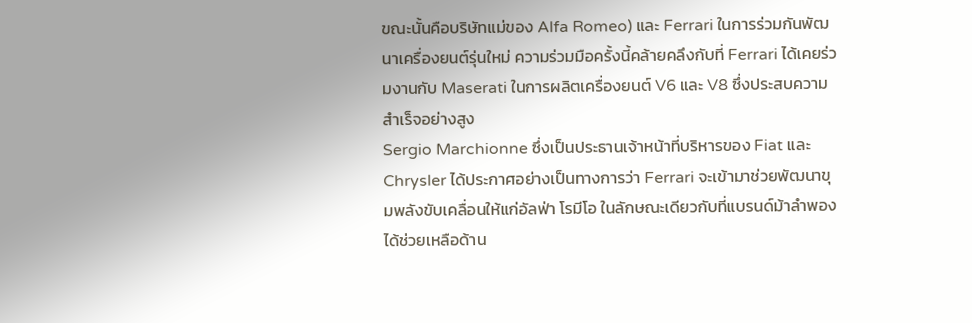ขณะนั้นคือบริษัทแม่ของ Alfa Romeo) และ Ferrari ในการร่วมกันพัฒนาเครื่องยนต์รุ่นใหม่ ความร่วมมือครั้งนี้คล้ายคลึงกับที่ Ferrari ได้เคยร่วมงานกับ Maserati ในการผลิตเครื่องยนต์ V6 และ V8 ซึ่งประสบความสำเร็จอย่างสูง
Sergio Marchionne ซึ่งเป็นประธานเจ้าหน้าที่บริหารของ Fiat และ Chrysler ได้ประกาศอย่างเป็นทางการว่า Ferrari จะเข้ามาช่วยพัฒนาขุมพลังขับเคลื่อนให้แก่อัลฟ่า โรมีโอ ในลักษณะเดียวกับที่แบรนด์ม้าลำพองได้ช่วยเหลือด้าน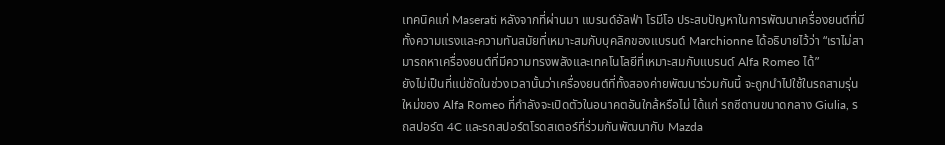เทคนิคแก่ Maserati หลังจากที่ผ่านมา แบรนด์อัลฟ่า โรมีโอ ประสบปัญหาในการพัฒนาเครื่องยนต์ที่มีทั้งความแรงและความทันสมัยที่เหมาะสมกับบุคลิกของแบรนด์ Marchionne ได้อธิบายไว้ว่า “เราไม่สามารถหาเครื่องยนต์ที่มีความทรงพลังและเทคโนโลยีที่เหมาะสมกับแบรนด์ Alfa Romeo ได้”
ยังไม่เป็นที่แน่ชัดในช่วงเวลานั้นว่าเครื่องยนต์ที่ทั้งสองค่ายพัฒนาร่วมกันนี้ จะถูกนำไปใช้ในรถสามรุ่นใหม่ของ Alfa Romeo ที่กำลังจะเปิดตัวในอนาคตอันใกล้หรือไม่ ได้แก่ รถซีดานขนาดกลาง Giulia, รถสปอร์ต 4C และรถสปอร์ตโรดสเตอร์ที่ร่วมกันพัฒนากับ Mazda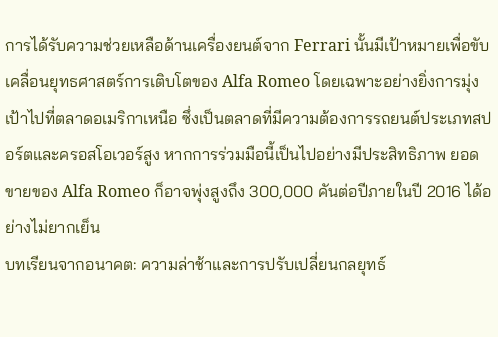การได้รับความช่วยเหลือด้านเครื่องยนต์จาก Ferrari นั้นมีเป้าหมายเพื่อขับเคลื่อนยุทธศาสตร์การเติบโตของ Alfa Romeo โดยเฉพาะอย่างยิ่งการมุ่งเป้าไปที่ตลาดอเมริกาเหนือ ซึ่งเป็นตลาดที่มีความต้องการรถยนต์ประเภทสปอร์ตและครอสโอเวอร์สูง หากการร่วมมือนี้เป็นไปอย่างมีประสิทธิภาพ ยอดขายของ Alfa Romeo ก็อาจพุ่งสูงถึง 300,000 คันต่อปีภายในปี 2016 ได้อย่างไม่ยากเย็น
บทเรียนจากอนาคต: ความล่าช้าและการปรับเปลี่ยนกลยุทธ์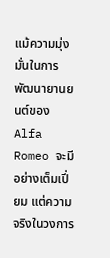แม้ความมุ่งมั่นในการพัฒนายานยนต์ของ Alfa Romeo จะมีอย่างเต็มเปี่ยม แต่ความจริงในวงการ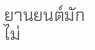ยานยนต์มักไม่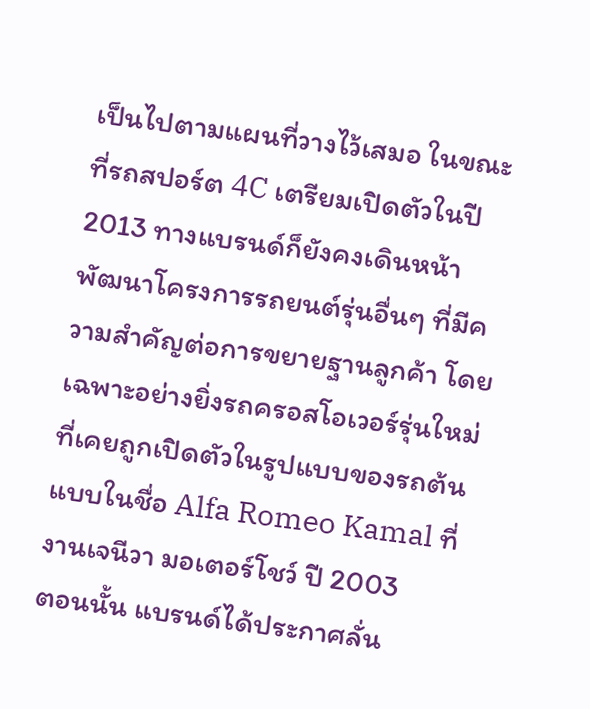เป็นไปตามแผนที่วางไว้เสมอ ในขณะที่รถสปอร์ต 4C เตรียมเปิดตัวในปี 2013 ทางแบรนด์ก็ยังคงเดินหน้าพัฒนาโครงการรถยนต์รุ่นอื่นๆ ที่มีความสำคัญต่อการขยายฐานลูกค้า โดยเฉพาะอย่างยิ่งรถครอสโอเวอร์รุ่นใหม่ที่เคยถูกเปิดตัวในรูปแบบของรถต้นแบบในชื่อ Alfa Romeo Kamal ที่งานเจนีวา มอเตอร์โชว์ ปี 2003
ตอนนั้น แบรนด์ได้ประกาศลั่น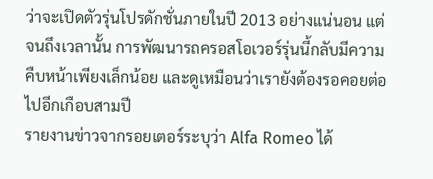ว่าจะเปิดตัวรุ่นโปรดักชั่นภายในปี 2013 อย่างแน่นอน แต่จนถึงเวลานั้น การพัฒนารถครอสโอเวอร์รุ่นนี้กลับมีความคืบหน้าเพียงเล็กน้อย และดูเหมือนว่าเรายังต้องรอคอยต่อไปอีกเกือบสามปี
รายงานข่าวจากรอยเตอร์ระบุว่า Alfa Romeo ได้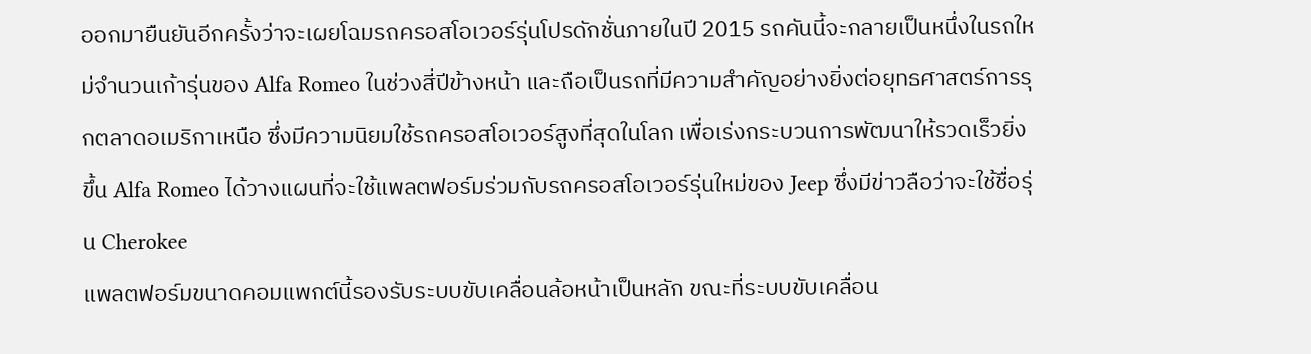ออกมายืนยันอีกครั้งว่าจะเผยโฉมรถครอสโอเวอร์รุ่นโปรดักชั่นภายในปี 2015 รถคันนี้จะกลายเป็นหนึ่งในรถใหม่จำนวนเก้ารุ่นของ Alfa Romeo ในช่วงสี่ปีข้างหน้า และถือเป็นรถที่มีความสำคัญอย่างยิ่งต่อยุทธศาสตร์การรุกตลาดอเมริกาเหนือ ซึ่งมีความนิยมใช้รถครอสโอเวอร์สูงที่สุดในโลก เพื่อเร่งกระบวนการพัฒนาให้รวดเร็วยิ่งขึ้น Alfa Romeo ได้วางแผนที่จะใช้แพลตฟอร์มร่วมกับรถครอสโอเวอร์รุ่นใหม่ของ Jeep ซึ่งมีข่าวลือว่าจะใช้ชื่อรุ่น Cherokee
แพลตฟอร์มขนาดคอมแพกต์นี้รองรับระบบขับเคลื่อนล้อหน้าเป็นหลัก ขณะที่ระบบขับเคลื่อน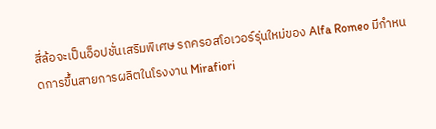สี่ล้อจะเป็นอ็อปชั่นเสริมพิเศษ รถครอสโอเวอร์รุ่นใหม่ของ Alfa Romeo มีกำหนดการขึ้นสายการผลิตในโรงงาน Mirafiori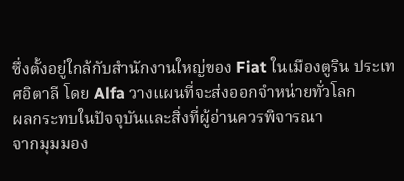ซึ่งตั้งอยู่ใกล้กับสำนักงานใหญ่ของ Fiat ในเมืองตูริน ประเทศอิตาลี โดย Alfa วางแผนที่จะส่งออกจำหน่ายทั่วโลก
ผลกระทบในปัจจุบันและสิ่งที่ผู้อ่านควรพิจารณา
จากมุมมอง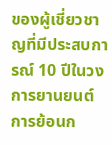ของผู้เชี่ยวชาญที่มีประสบการณ์ 10 ปีในวงการยานยนต์ การย้อนก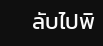ลับไปพิ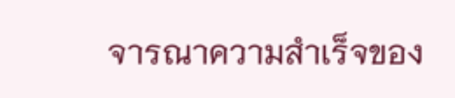จารณาความสำเร็จของ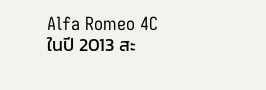Alfa Romeo 4C ในปี 2013 สะ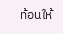ท้อนให้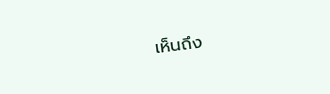เห็นถึง